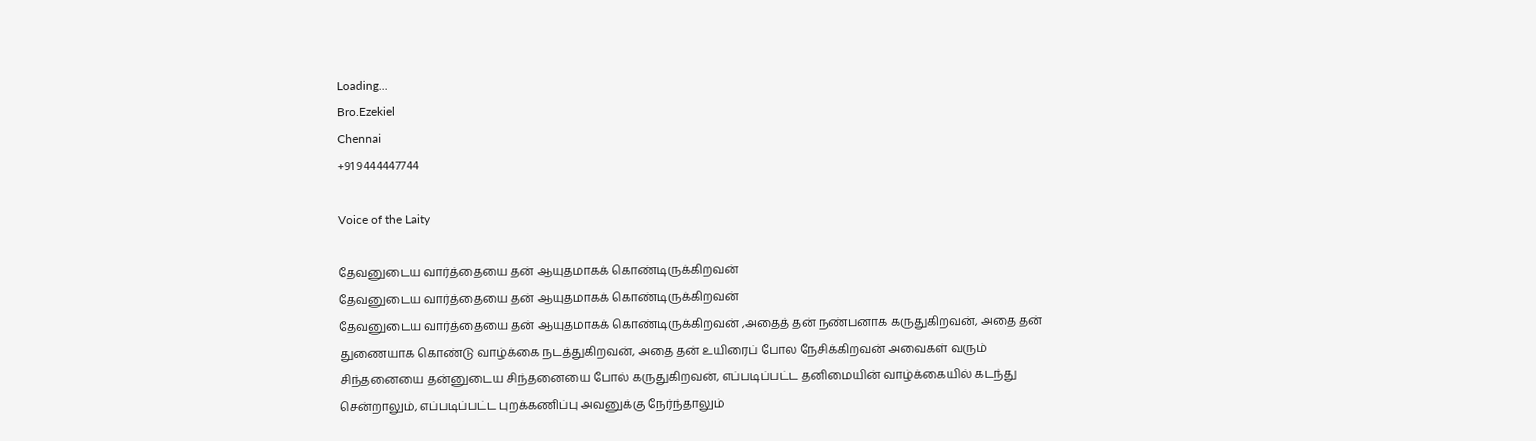Loading...
Bro.Ezekiel
Chennai
+91 9444447744

Voice of the Laity

தேவனுடைய வார்த்தையை தன் ஆயுதமாகக் கொண்டிருக்கிறவன்
தேவனுடைய வார்த்தையை தன் ஆயுதமாகக் கொண்டிருக்கிறவன்
தேவனுடைய வார்த்தையை தன் ஆயுதமாகக் கொண்டிருக்கிறவன் ,அதைத் தன் நண்பனாக கருதுகிறவன், அதை தன் துணையாக கொண்டு வாழ்க்கை நடத்துகிறவன், அதை தன் உயிரைப் போல நேசிக்கிறவன் அவைகள் வரும் சிந்தனையை தன்னுடைய சிந்தனையை போல் கருதுகிறவன், எப்படிப்பட்ட தனிமையின் வாழ்க்கையில் கடந்து சென்றாலும், எப்படிப்பட்ட புறக்கணிப்பு அவனுக்கு நேர்ந்தாலும்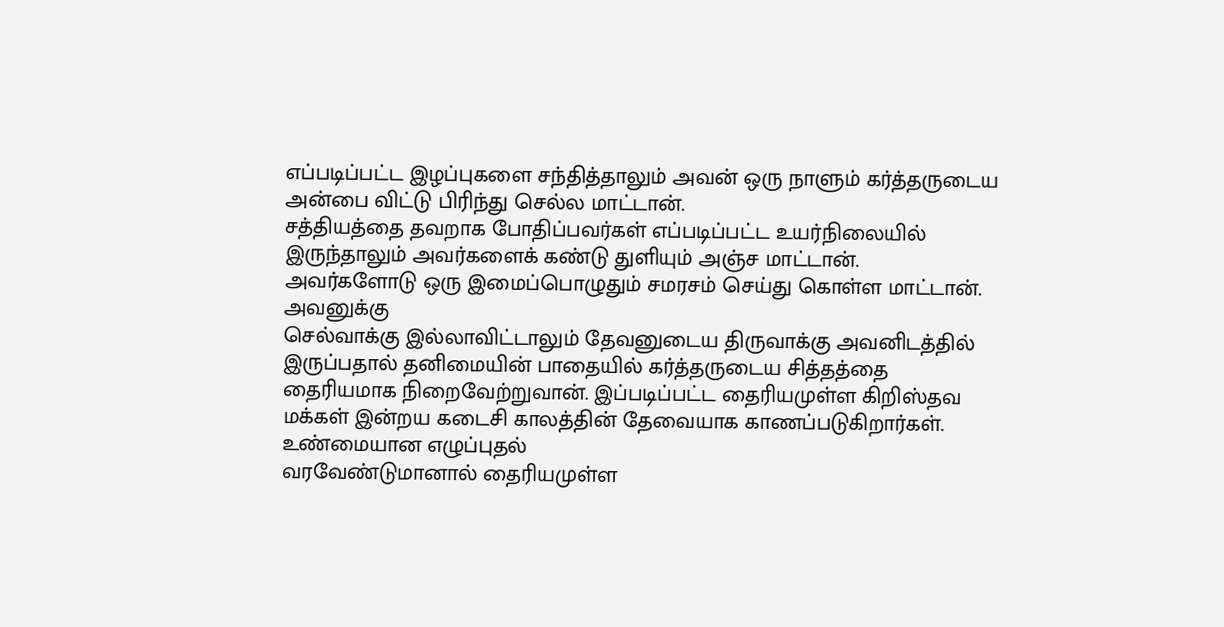எப்படிப்பட்ட இழப்புகளை சந்தித்தாலும் அவன் ஒரு நாளும் கர்த்தருடைய அன்பை விட்டு பிரிந்து செல்ல மாட்டான்.
சத்தியத்தை தவறாக போதிப்பவர்கள் எப்படிப்பட்ட உயர்நிலையில் இருந்தாலும் அவர்களைக் கண்டு துளியும் அஞ்ச மாட்டான்.
அவர்களோடு ஒரு இமைப்பொழுதும் சமரசம் செய்து கொள்ள மாட்டான்.
அவனுக்கு
செல்வாக்கு இல்லாவிட்டாலும் தேவனுடைய திருவாக்கு அவனிடத்தில் இருப்பதால் தனிமையின் பாதையில் கர்த்தருடைய சித்தத்தை தைரியமாக நிறைவேற்றுவான். இப்படிப்பட்ட தைரியமுள்ள கிறிஸ்தவ மக்கள் இன்றய கடைசி காலத்தின் தேவையாக காணப்படுகிறார்கள்.
உண்மையான எழுப்புதல்
வரவேண்டுமானால் தைரியமுள்ள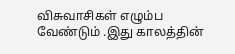விசுவாசிகள் எழும்ப வேண்டும் .இது காலத்தின்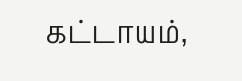கட்டாயம்,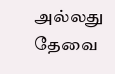அல்லது தேவை